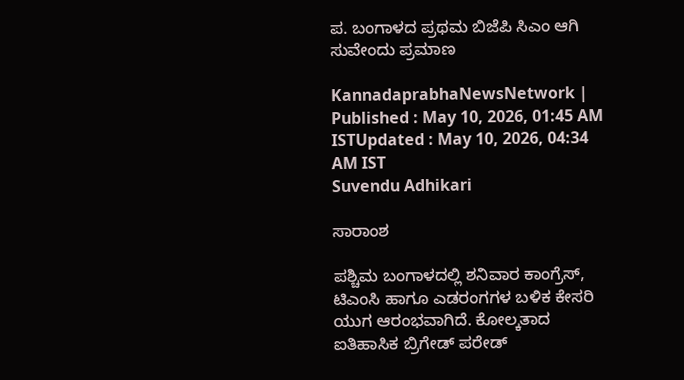ಪ. ಬಂಗಾಳದ ಪ್ರಥಮ ಬಿಜೆಪಿ ಸಿಎಂ ಆಗಿ ಸುವೇಂದು ಪ್ರಮಾಣ

KannadaprabhaNewsNetwork |
Published : May 10, 2026, 01:45 AM ISTUpdated : May 10, 2026, 04:34 AM IST
Suvendu Adhikari

ಸಾರಾಂಶ

ಪಶ್ಚಿಮ ಬಂಗಾಳದಲ್ಲಿ ಶನಿವಾರ ಕಾಂಗ್ರೆಸ್, ಟಿಎಂಸಿ ಹಾಗೂ ಎಡರಂಗಗಳ ಬಳಿಕ ಕೇಸರಿ ಯುಗ ಆರಂಭವಾಗಿದೆ. ಕೋಲ್ಕತಾದ ಐತಿಹಾಸಿಕ ಬ್ರಿಗೇಡ್‌ ಪರೇಡ್‌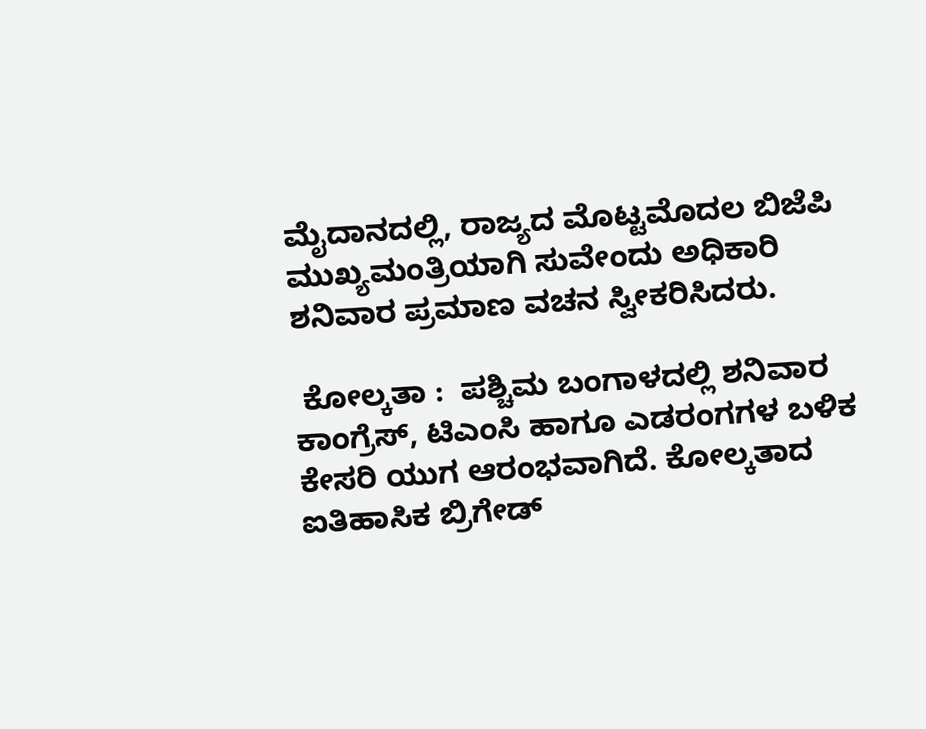ಮೈದಾನದಲ್ಲಿ, ರಾಜ್ಯದ ಮೊಟ್ಟಮೊದಲ ಬಿಜೆಪಿ ಮುಖ್ಯಮಂತ್ರಿಯಾಗಿ ಸುವೇಂದು ಅಧಿಕಾರಿ ಶನಿವಾರ ಪ್ರಮಾಣ ವಚನ ಸ್ವೀಕರಿಸಿದರು.

 ಕೋಲ್ಕತಾ :  ಪಶ್ಚಿಮ ಬಂಗಾಳದಲ್ಲಿ ಶನಿವಾರ ಕಾಂಗ್ರೆಸ್, ಟಿಎಂಸಿ ಹಾಗೂ ಎಡರಂಗಗಳ ಬಳಿಕ ಕೇಸರಿ ಯುಗ ಆರಂಭವಾಗಿದೆ. ಕೋಲ್ಕತಾದ ಐತಿಹಾಸಿಕ ಬ್ರಿಗೇಡ್‌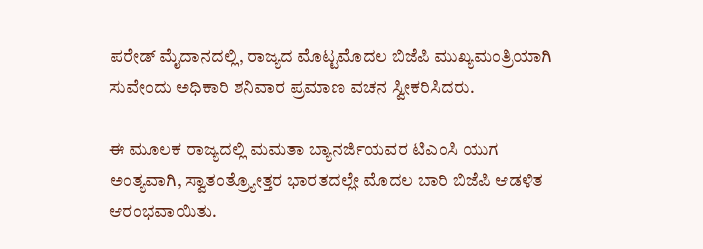ಪರೇಡ್‌ ಮೈದಾನದಲ್ಲಿ, ರಾಜ್ಯದ ಮೊಟ್ಟಮೊದಲ ಬಿಜೆಪಿ ಮುಖ್ಯಮಂತ್ರಿಯಾಗಿ ಸುವೇಂದು ಅಧಿಕಾರಿ ಶನಿವಾರ ಪ್ರಮಾಣ ವಚನ ಸ್ವೀಕರಿಸಿದರು.

ಈ ಮೂಲಕ ರಾಜ್ಯದಲ್ಲಿ ಮಮತಾ ಬ್ಯಾನರ್ಜಿಯವರ ಟಿಎಂಸಿ ಯುಗ ಅಂತ್ಯವಾಗಿ, ಸ್ವಾತಂತ್ರ್ಯೋತ್ತರ ಭಾರತದಲ್ಲೇ ಮೊದಲ ಬಾರಿ ಬಿಜೆಪಿ ಆಡಳಿತ ಆರಂಭವಾಯಿತು.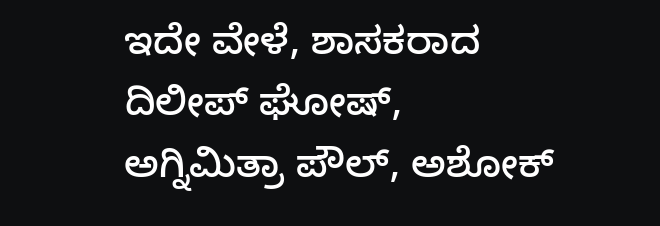ಇದೇ ವೇಳೆ, ಶಾಸಕರಾದ ದಿಲೀಪ್‌ ಘೋಷ್‌, ಅಗ್ನಿಮಿತ್ರಾ ಪೌಲ್, ಅಶೋಕ್‌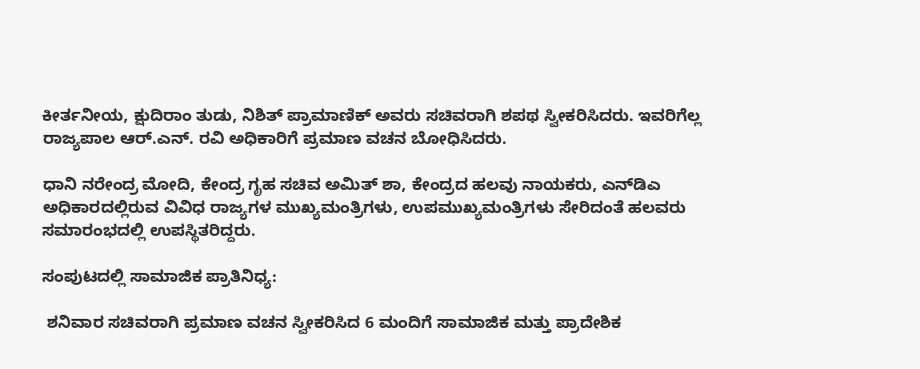ಕೀರ್ತನೀಯ, ಕ್ಷುದಿರಾಂ ತುಡು, ನಿಶಿತ್‌ ಪ್ರಾಮಾಣಿಕ್‌ ಅವರು ಸಚಿವರಾಗಿ ಶಪಥ ಸ್ವೀಕರಿಸಿದರು. ಇವರಿಗೆಲ್ಲ ರಾಜ್ಯಪಾಲ ಆರ್‌.ಎನ್‌. ರವಿ ಅಧಿಕಾರಿಗೆ ಪ್ರಮಾಣ ವಚನ ಬೋಧಿಸಿದರು.

ಧಾನಿ ನರೇಂದ್ರ ಮೋದಿ, ಕೇಂದ್ರ ಗೃಹ ಸಚಿವ ಅಮಿತ್‌ ಶಾ, ಕೇಂದ್ರದ ಹಲವು ನಾಯಕರು, ಎನ್‌ಡಿಎ ಅಧಿಕಾರದಲ್ಲಿರುವ ವಿವಿಧ ರಾಜ್ಯಗಳ ಮುಖ್ಯಮಂತ್ರಿಗಳು, ಉಪಮುಖ್ಯಮಂತ್ರಿಗಳು ಸೇರಿದಂತೆ ಹಲವರು ಸಮಾರಂಭದಲ್ಲಿ ಉಪಸ್ಥಿತರಿದ್ದರು.

ಸಂಪುಟದಲ್ಲಿ ಸಾಮಾಜಿಕ ಪ್ರಾತಿನಿಧ್ಯ:

 ಶನಿವಾರ ಸಚಿವರಾಗಿ ಪ್ರಮಾಣ ವಚನ ಸ್ವೀಕರಿಸಿದ 6 ಮಂದಿಗೆ ಸಾಮಾಜಿಕ ಮತ್ತು ಪ್ರಾದೇಶಿಕ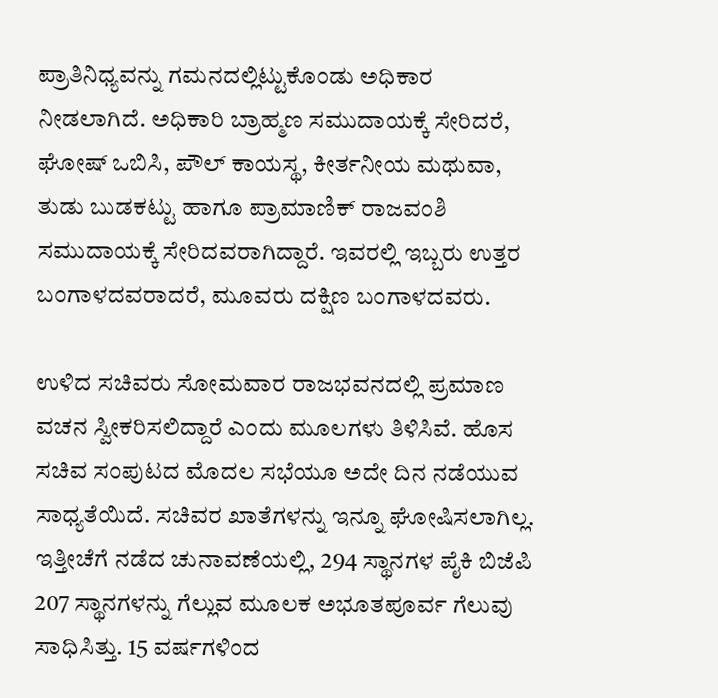ಪ್ರಾತಿನಿಧ್ಯವನ್ನು ಗಮನದಲ್ಲಿಟ್ಟುಕೊಂಡು ಅಧಿಕಾರ ನೀಡಲಾಗಿದೆ. ಅಧಿಕಾರಿ ಬ್ರಾಹ್ಮಣ ಸಮುದಾಯಕ್ಕೆ ಸೇರಿದರೆ, ಘೋಷ್‌ ಒಬಿಸಿ, ಪೌಲ್‌ ಕಾಯಸ್ಥ, ಕೀರ್ತನೀಯ ಮಥುವಾ, ತುಡು ಬುಡಕಟ್ಟು ಹಾಗೂ ಪ್ರಾಮಾಣಿಕ್‌ ರಾಜವಂಶಿ ಸಮುದಾಯಕ್ಕೆ ಸೇರಿದವರಾಗಿದ್ದಾರೆ. ಇವರಲ್ಲಿ ಇಬ್ಬರು ಉತ್ತರ ಬಂಗಾಳದವರಾದರೆ, ಮೂವರು ದಕ್ಷಿಣ ಬಂಗಾಳದವರು.

ಉಳಿದ ಸಚಿವರು ಸೋಮವಾರ ರಾಜಭವನದಲ್ಲಿ ಪ್ರಮಾಣ ವಚನ ಸ್ವೀಕರಿಸಲಿದ್ದಾರೆ ಎಂದು ಮೂಲಗಳು ತಿಳಿಸಿವೆ. ಹೊಸ ಸಚಿವ ಸಂಪುಟದ ಮೊದಲ ಸಭೆಯೂ ಅದೇ ದಿನ ನಡೆಯುವ ಸಾಧ್ಯತೆಯಿದೆ. ಸಚಿವರ ಖಾತೆಗಳನ್ನು ಇನ್ನೂ ಘೋಷಿಸಲಾಗಿಲ್ಲ. ಇತ್ತೀಚೆಗೆ ನಡೆದ ಚುನಾವಣೆಯಲ್ಲಿ, 294 ಸ್ಥಾನಗಳ ಪೈಕಿ ಬಿಜೆಪಿ 207 ಸ್ಥಾನಗಳನ್ನು ಗೆಲ್ಲುವ ಮೂಲಕ ಅಭೂತಪೂರ್ವ ಗೆಲುವು ಸಾಧಿಸಿತ್ತು. 15 ವರ್ಷಗಳಿಂದ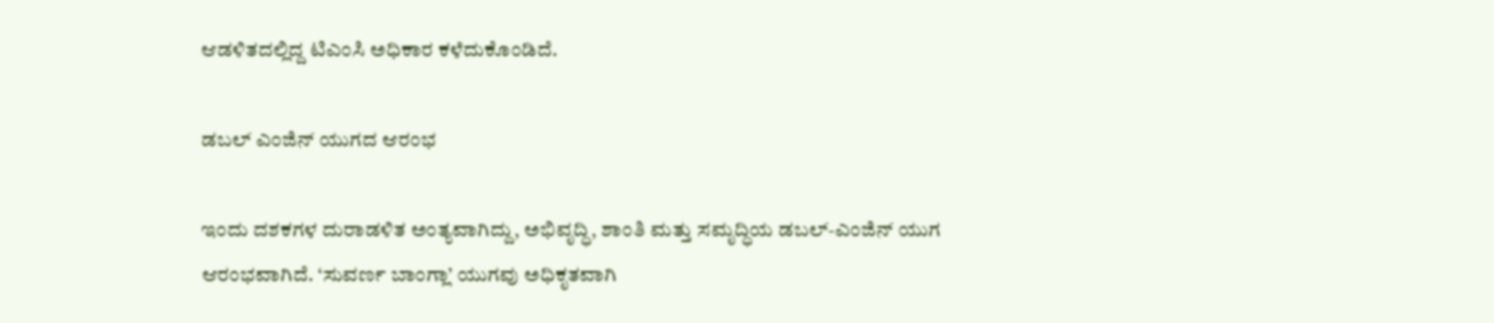ಆಡಳಿತದಲ್ಲಿದ್ದ ಟಿಎಂಸಿ ಅಧಿಕಾರ ಕಳೆದುಕೊಂಡಿದೆ.

ಡಬಲ್‌ ಎಂಜಿನ್‌ ಯುಗದ ಆರಂಭ

ಇಂದು ದಶಕಗಳ ದುರಾಡಳಿತ ಅಂತ್ಯವಾಗಿದ್ದು, ಅಭಿವೃದ್ಧಿ, ಶಾಂತಿ ಮತ್ತು ಸಮೃದ್ಧಿಯ ಡಬಲ್-ಎಂಜಿನ್ ಯುಗ ಆರಂಭವಾಗಿದೆ. ‘ಸುವರ್ಣ ಬಾಂಗ್ಲಾ’ ಯುಗವು ಅಧಿಕೃತವಾಗಿ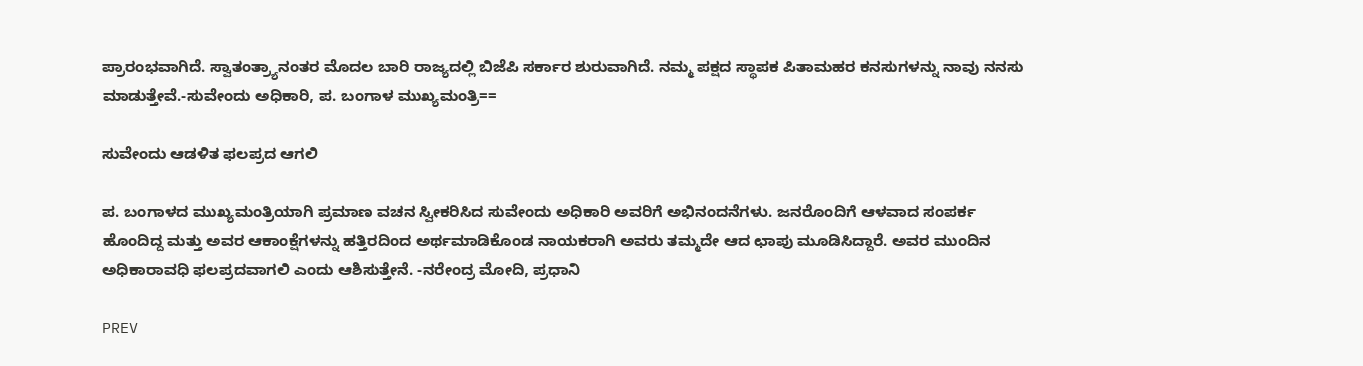ಪ್ರಾರಂಭವಾಗಿದೆ. ಸ್ವಾತಂತ್ರ್ಯಾನಂತರ ಮೊದಲ ಬಾರಿ ರಾಜ್ಯದಲ್ಲಿ ಬಿಜೆಪಿ ಸರ್ಕಾರ ಶುರುವಾಗಿದೆ. ನಮ್ಮ ಪಕ್ಷದ ಸ್ಥಾಪಕ ಪಿತಾಮಹರ ಕನಸುಗಳನ್ನು ನಾವು ನನಸು ಮಾಡುತ್ತೇವೆ.-ಸುವೇಂದು ಅಧಿಕಾರಿ, ಪ. ಬಂಗಾಳ ಮುಖ್ಯಮಂತ್ರಿ==

ಸುವೇಂದು ಆಡಳಿತ ಫಲಪ್ರದ ಆಗಲಿ

ಪ. ಬಂಗಾಳದ ಮುಖ್ಯಮಂತ್ರಿಯಾಗಿ ಪ್ರಮಾಣ ವಚನ ಸ್ವೀಕರಿಸಿದ ಸುವೇಂದು ಅಧಿಕಾರಿ ಅವರಿಗೆ ಅಭಿನಂದನೆಗಳು. ಜನರೊಂದಿಗೆ ಆಳವಾದ ಸಂಪರ್ಕ ಹೊಂದಿದ್ದ ಮತ್ತು ಅವರ ಆಕಾಂಕ್ಷೆಗಳನ್ನು ಹತ್ತಿರದಿಂದ ಅರ್ಥಮಾಡಿಕೊಂಡ ನಾಯಕರಾಗಿ ಅವರು ತಮ್ಮದೇ ಆದ ಛಾಪು ಮೂಡಿಸಿದ್ದಾರೆ. ಅವರ ಮುಂದಿನ ಅಧಿಕಾರಾವಧಿ ಫಲಪ್ರದವಾಗಲಿ ಎಂದು ಆಶಿಸುತ್ತೇನೆ. -ನರೇಂದ್ರ ಮೋದಿ, ಪ್ರಧಾನಿ

PREV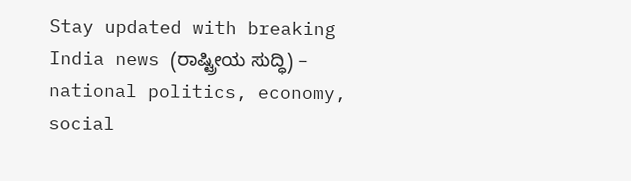Stay updated with breaking India news (ರಾಷ್ಟ್ರೀಯ ಸುದ್ಧಿ) – national politics, economy, social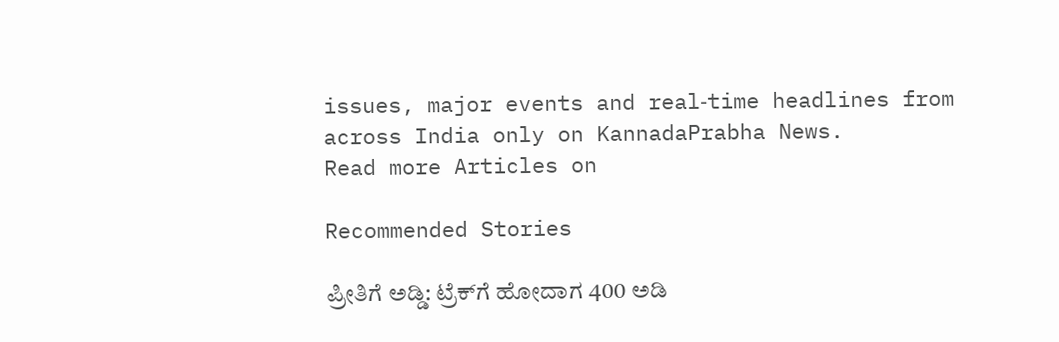issues, major events and real‑time headlines from across India only on KannadaPrabha News.
Read more Articles on

Recommended Stories

ಪ್ರೀತಿಗೆ ಅಡ್ಡಿ: ಟ್ರೆಕ್‌ಗೆ ಹೋದಾಗ 400 ಅಡಿ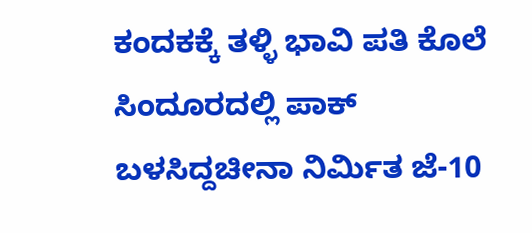ಕಂದಕಕ್ಕೆ ತಳ್ಳಿ ಭಾವಿ ಪತಿ ಕೊಲೆ
ಸಿಂದೂರದಲ್ಲಿ ಪಾಕ್‌ ಬಳಸಿದ್ದಚೀನಾ ನಿರ್ಮಿತ ಜೆ-10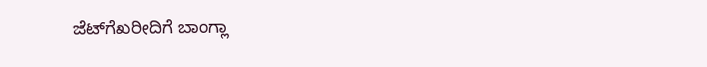ಜೆಟ್‌ಗೆಖರೀದಿಗೆ ಬಾಂಗ್ಲಾ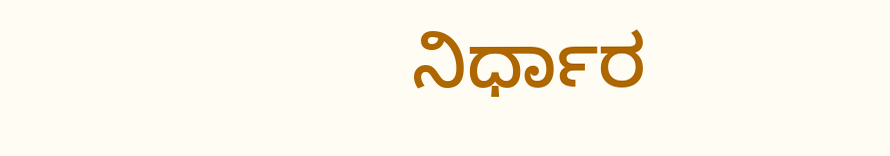ನಿರ್ಧಾರ